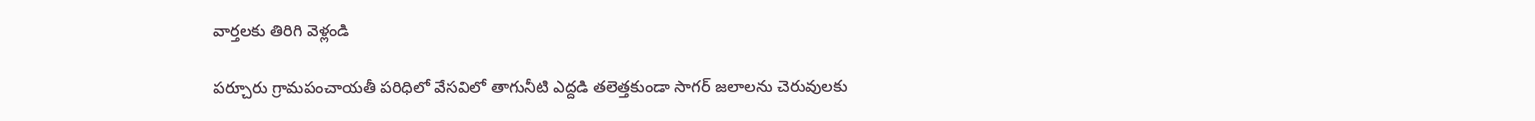వార్తలకు తిరిగి వెళ్లండి

పర్చూరు గ్రామపంచాయతీ పరిధిలో వేసవిలో తాగునీటి ఎద్దడి తలెత్తకుండా సాగర్ జలాలను చెరువులకు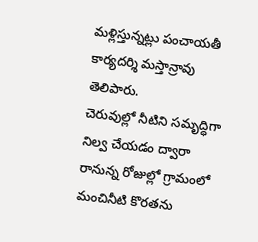మళ్లిస్తున్నట్లు పంచాయతీ కార్యదర్శి మస్తాన్రావు తెలిపారు.
చెరువుల్లో నీటిని సమృద్ధిగా నిల్వ చేయడం ద్వారా రానున్న రోజుల్లో గ్రామంలో మంచినీటి కొరతను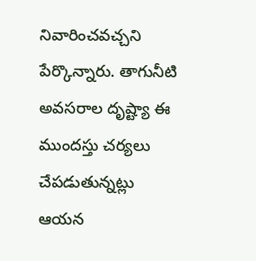నివారించవచ్చని పేర్కొన్నారు. తాగునీటి అవసరాల దృష్ట్యా ఈ ముందస్తు చర్యలు చేపడుతున్నట్లు ఆయన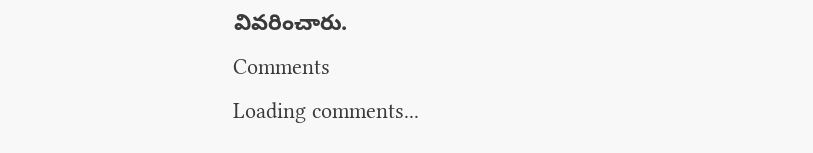వివరించారు.
Comments
Loading comments...